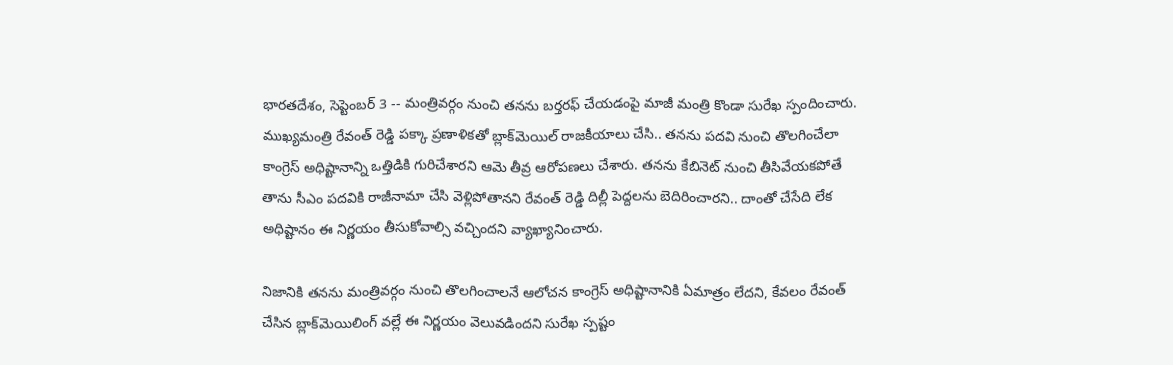భారతదేశం, సెప్టెంబర్ 3 -- మంత్రివర్గం నుంచి తనను బర్తరఫ్ చేయడంపై మాజీ మంత్రి కొండా సురేఖ స్పందించారు. ముఖ్యమంత్రి రేవంత్ రెడ్డి పక్కా ప్రణాళికతో బ్లాక్‌మెయిల్ రాజకీయాలు చేసి.. తనను పదవి నుంచి తొలగించేలా కాంగ్రెస్ అధిష్టానాన్ని ఒత్తిడికి గురిచేశారని ఆమె తీవ్ర ఆరోపణలు చేశారు. తనను కేబినెట్ నుంచి తీసివేయకపోతే తాను సీఎం పదవికి రాజీనామా చేసి వెళ్లిపోతానని రేవంత్ రెడ్డి దిల్లీ పెద్దలను బెదిరించారని.. దాంతో చేసేది లేక అధిష్టానం ఈ నిర్ణయం తీసుకోవాల్సి వచ్చిందని వ్యాఖ్యానించారు.

నిజానికి తనను మంత్రివర్గం నుంచి తొలగించాలనే ఆలోచన కాంగ్రెస్ అధిష్టానానికి ఏమాత్రం లేదని, కేవలం రేవంత్ చేసిన బ్లాక్‌మెయిలింగ్ వల్లే ఈ నిర్ణయం వెలువడిందని సురేఖ స్పష్టం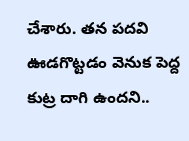చేశారు. తన పదవి ఊడగొట్టడం వెనుక పెద్ద కుట్ర దాగి ఉందని..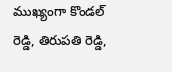ముఖ్యంగా కొండల్ రెడ్డి, తిరుపతి రెడ్డి,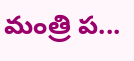మంత్రి ప...